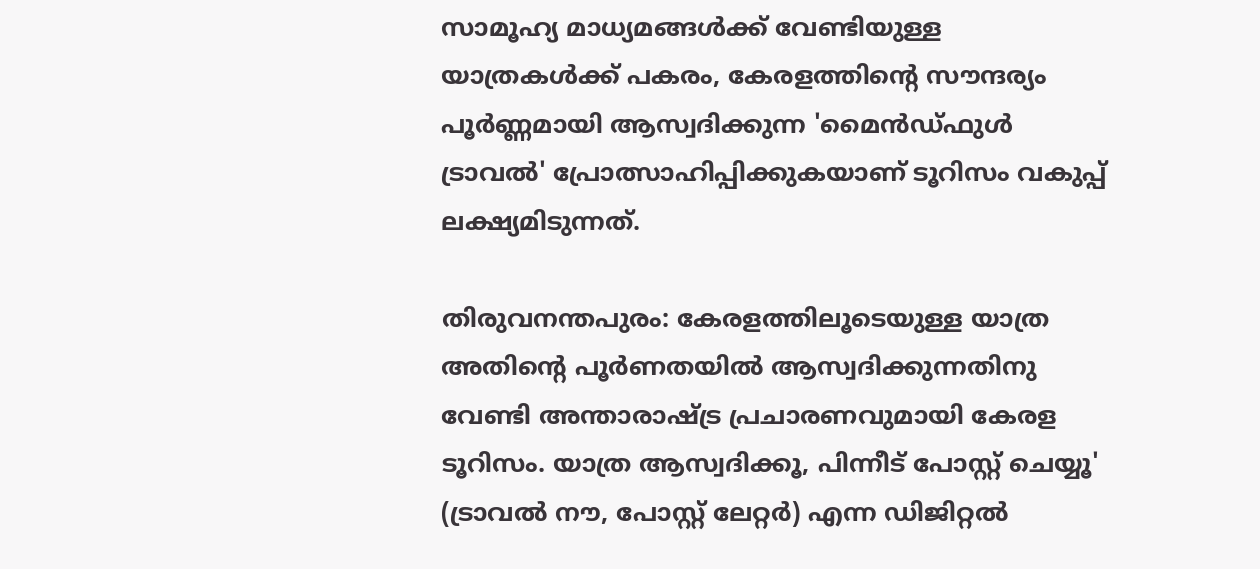സാമൂഹ്യ മാധ്യമങ്ങൾക്ക് വേണ്ടിയുള്ള യാത്രകൾക്ക് പകരം, കേരളത്തിൻ്റെ സൗന്ദര്യം പൂർണ്ണമായി ആസ്വദിക്കുന്ന 'മൈൻഡ്‌ഫുൾ ട്രാവൽ' പ്രോത്സാഹിപ്പിക്കുകയാണ് ടൂറിസം വകുപ്പ് ലക്ഷ്യമിടുന്നത്.

തിരുവനന്തപുരം: കേരളത്തിലൂടെയുള്ള യാത്ര അതിന്‍റെ പൂര്‍ണതയില്‍ ആസ്വദിക്കുന്നതിനു വേണ്ടി അന്താരാഷ്ട്ര പ്രചാരണവുമായി കേരള ടൂറിസം. യാത്ര ആസ്വദിക്കൂ, പിന്നീട് പോസ്റ്റ് ചെയ്യൂ' (ട്രാവല്‍ നൗ, പോസ്റ്റ് ലേറ്റര്‍) എന്ന ഡിജിറ്റല്‍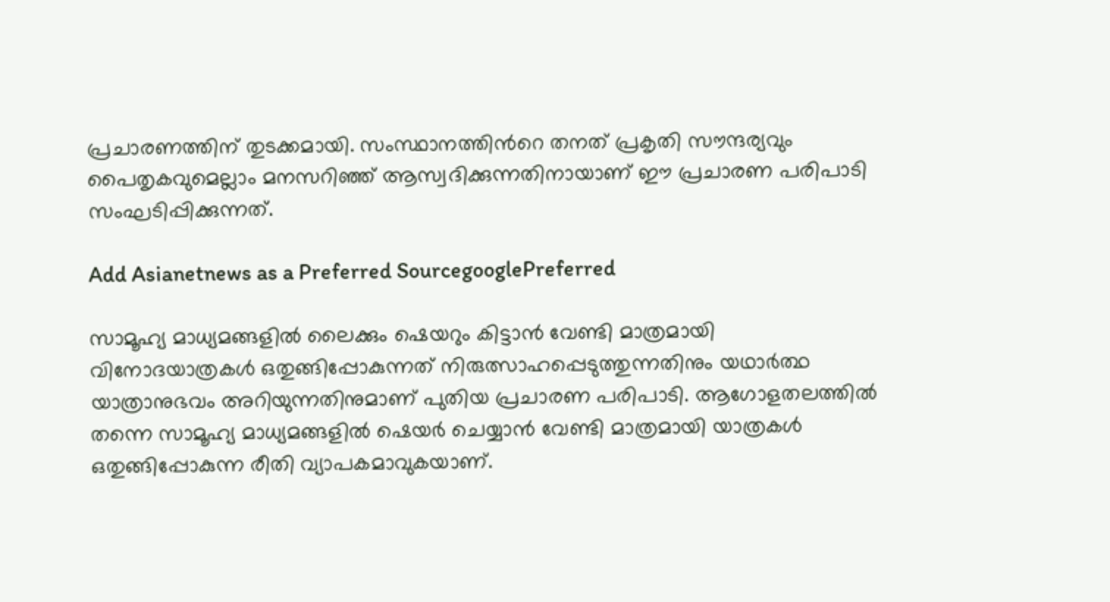പ്രചാരണത്തിന് തുടക്കമായി. സംസ്ഥാനത്തിന്‍റെ തനത് പ്രകൃതി സൗന്ദര്യവും പൈതൃകവുമെല്ലാം മനസറിഞ്ഞ് ആസ്വദിക്കുന്നതിനായാണ് ഈ പ്രചാരണ പരിപാടി സംഘടിപ്പിക്കുന്നത്.

Add Asianetnews as a Preferred SourcegooglePreferred

സാമൂഹ്യ മാധ്യമങ്ങളില്‍ ലൈക്കും ഷെയറും കിട്ടാന്‍ വേണ്ടി മാത്രമായി വിനോദയാത്രകള്‍ ഒതുങ്ങിപ്പോകുന്നത് നിരുത്സാഹപ്പെടുത്തുന്നതിനും യഥാര്‍ത്ഥ യാത്രാനുഭവം അറിയുന്നതിനുമാണ് പുതിയ പ്രചാരണ പരിപാടി. ആഗോളതലത്തില്‍ തന്നെ സാമൂഹ്യ മാധ്യമങ്ങളില്‍ ഷെയര്‍ ചെയ്യാന്‍ വേണ്ടി മാത്രമായി യാത്രകള്‍ ഒതുങ്ങിപ്പോകുന്ന രീതി വ്യാപകമാവുകയാണ്.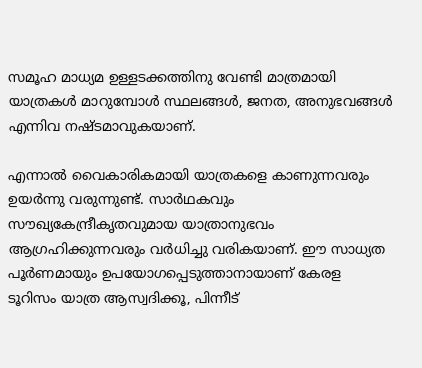സമൂഹ മാധ്യമ ഉള്ളടക്കത്തിനു വേണ്ടി മാത്രമായി യാത്രകള്‍ മാറുമ്പോള്‍ സ്ഥലങ്ങള്‍, ജനത, അനുഭവങ്ങള്‍ എന്നിവ നഷ്ടമാവുകയാണ്.

എന്നാല്‍ വൈകാരികമായി യാത്രകളെ കാണുന്നവരും ഉയര്‍ന്നു വരുന്നുണ്ട്. സാര്‍ഥകവും സൗഖ്യകേന്ദ്രീകൃതവുമായ യാത്രാനുഭവം ആഗ്രഹിക്കുന്നവരും വര്‍ധിച്ചു വരികയാണ്. ഈ സാധ്യത പൂര്‍ണമായും ഉപയോഗപ്പെടുത്താനായാണ് കേരള ടൂറിസം യാത്ര ആസ്വദിക്കൂ, പിന്നീട്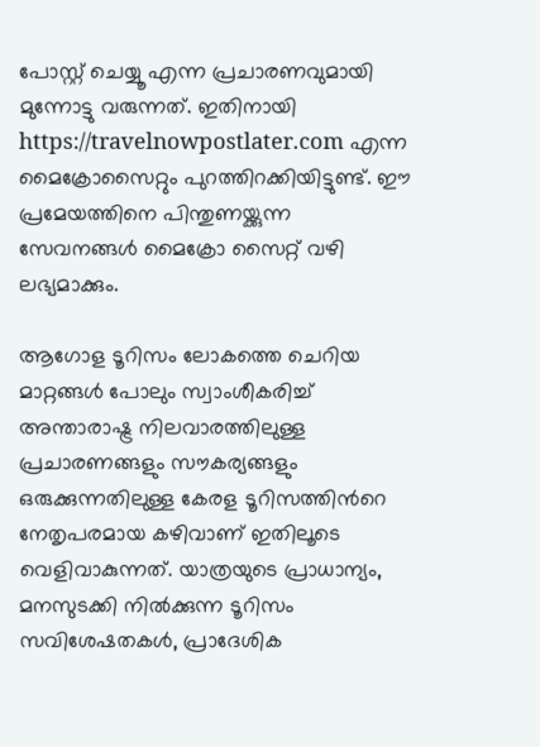പോസ്റ്റ് ചെയ്യൂ എന്ന പ്രചാരണവുമായി മുന്നോട്ടു വരുന്നത്. ഇതിനായി https://travelnowpostlater.com എന്ന മൈക്രോസൈറ്റും പുറത്തിറക്കിയിട്ടുണ്ട്. ഈ പ്രമേയത്തിനെ പിന്തുണയ്ക്കുന്ന സേവനങ്ങള്‍ മൈക്രോ സൈറ്റ് വഴി ലഭ്യമാക്കും.

ആഗോള ടൂറിസം ലോകത്തെ ചെറിയ മാറ്റങ്ങള്‍ പോലും സ്വാംശീകരിച്ച് അന്താരാഷ്ട്ര നിലവാരത്തിലുള്ള പ്രചാരണങ്ങളും സൗകര്യങ്ങളും ഒരുക്കുന്നതിലുള്ള കേരള ടൂറിസത്തിന്‍റെ നേതൃപരമായ കഴിവാണ് ഇതിലൂടെ വെളിവാകുന്നത്. യാത്രയുടെ പ്രാധാന്യം, മനസുടക്കി നില്‍ക്കുന്ന ടൂറിസം സവിശേഷതകള്‍, പ്രാദേശിക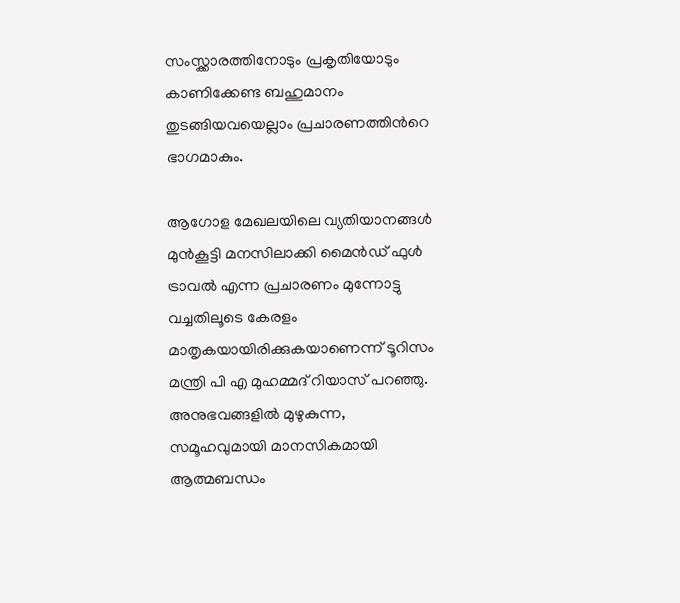സംസ്ക്കാരത്തിനോടും പ്രകൃതിയോടും കാണിക്കേണ്ട ബഹുമാനം തുടങ്ങിയവയെല്ലാം പ്രചാരണത്തിന്‍റെ ഭാഗമാകും.

ആഗോള മേഖലയിലെ വ്യതിയാനങ്ങള്‍ മുന്‍കൂട്ടി മനസിലാക്കി മൈന്‍ഡ് ഫുള്‍ ട്രാവല്‍ എന്ന പ്രചാരണം മുന്നോട്ടു വച്ചതിലൂടെ കേരളം മാതൃകയായിരിക്കുകയാണെന്ന് ടൂറിസം മന്ത്രി പി എ മുഹമ്മദ് റിയാസ് പറഞ്ഞു. അനുഭവങ്ങളില്‍ മുഴുകുന്ന, സമൂഹവുമായി മാനസികമായി ആത്മബന്ധം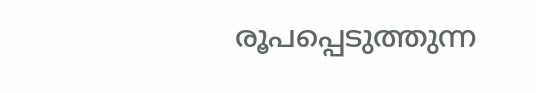രൂപപ്പെടുത്തുന്ന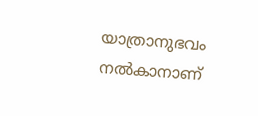യാത്രാനുഭവം നല്‍കാനാണ്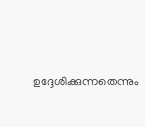ഉദ്ദേശിക്കുന്നതെന്നും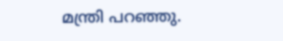മന്ത്രി പറഞ്ഞു.